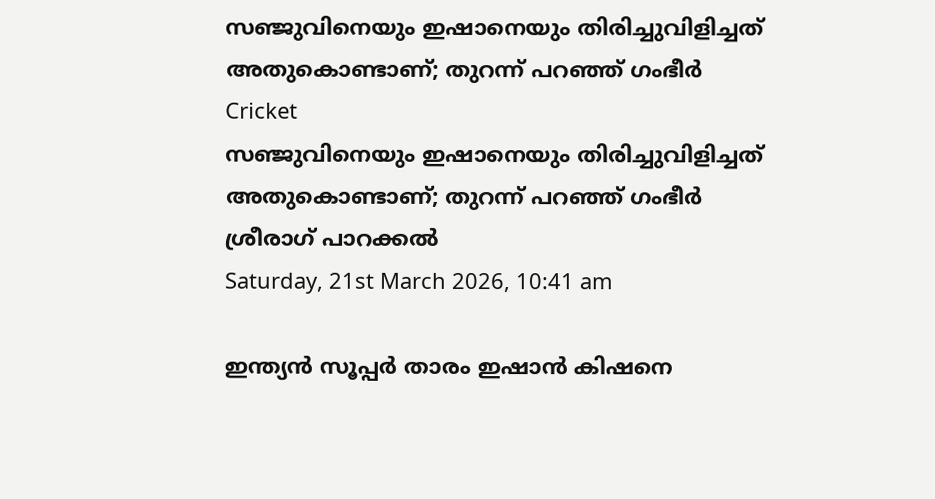സഞ്ജുവിനെയും ഇഷാനെയും തിരിച്ചുവിളിച്ചത് അതുകൊണ്ടാണ്; തുറന്ന് പറഞ്ഞ് ഗംഭീര്‍
Cricket
സഞ്ജുവിനെയും ഇഷാനെയും തിരിച്ചുവിളിച്ചത് അതുകൊണ്ടാണ്; തുറന്ന് പറഞ്ഞ് ഗംഭീര്‍
ശ്രീരാഗ് പാറക്കല്‍
Saturday, 21st March 2026, 10:41 am

ഇന്ത്യന്‍ സൂപ്പര്‍ താരം ഇഷാന്‍ കിഷനെ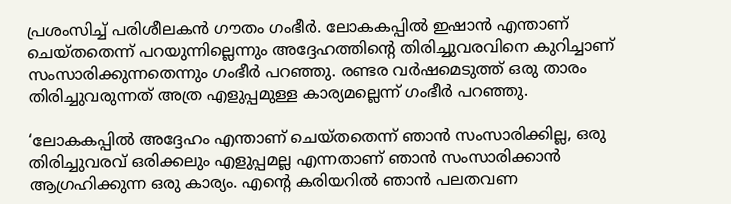പ്രശംസിച്ച് പരിശീലകന്‍ ഗൗതം ഗംഭീര്‍. ലോകകപ്പില്‍ ഇഷാന്‍ എന്താണ് ചെയ്തതെന്ന് പറയുന്നില്ലെന്നും അദ്ദേഹത്തിന്റെ തിരിച്ചുവരവിനെ കുറിച്ചാണ് സംസാരിക്കുന്നതെന്നും ഗംഭീര്‍ പറഞ്ഞു. രണ്ടര വര്‍ഷമെടുത്ത് ഒരു താരം തിരിച്ചുവരുന്നത് അത്ര എളുപ്പമുള്ള കാര്യമല്ലെന്ന് ഗംഭീര്‍ പറഞ്ഞു.

‘ലോകകപ്പില്‍ അദ്ദേഹം എന്താണ് ചെയ്തതെന്ന് ഞാന്‍ സംസാരിക്കില്ല, ഒരു തിരിച്ചുവരവ് ഒരിക്കലും എളുപ്പമല്ല എന്നതാണ് ഞാന്‍ സംസാരിക്കാന്‍ ആഗ്രഹിക്കുന്ന ഒരു കാര്യം. എന്റെ കരിയറില്‍ ഞാന്‍ പലതവണ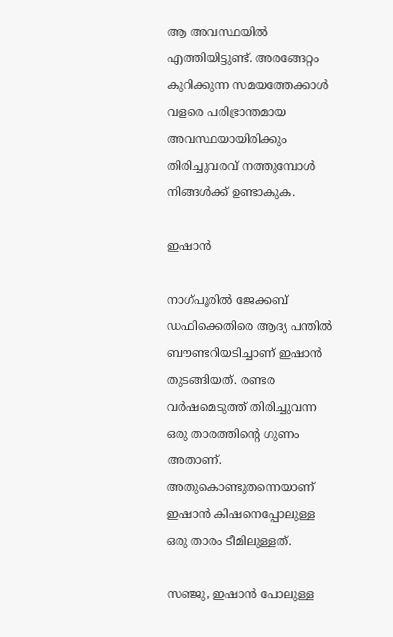ആ അവസ്ഥയില്‍ എത്തിയിട്ടുണ്ട്. അരങ്ങേറ്റം കുറിക്കുന്ന സമയത്തേക്കാള്‍ വളരെ പരിഭ്രാന്തമായ അവസ്ഥയായിരിക്കും തിരിച്ചുവരവ് നത്തുമ്പോള്‍ നിങ്ങള്‍ക്ക് ഉണ്ടാകുക.

ഇഷാന്‍

നാഗ്പൂരില്‍ ജേക്കബ് ഡഫിക്കെതിരെ ആദ്യ പന്തില്‍ ബൗണ്ടറിയടിച്ചാണ് ഇഷാന്‍ തുടങ്ങിയത്. രണ്ടര വര്‍ഷമെടുത്ത് തിരിച്ചുവന്ന ഒരു താരത്തിന്റെ ഗുണം അതാണ്. അതുകൊണ്ടുതന്നെയാണ് ഇഷാന്‍ കിഷനെപ്പോലുള്ള ഒരു താരം ടീമിലുള്ളത്.

സഞ്ജു, ഇഷാന്‍ പോലുള്ള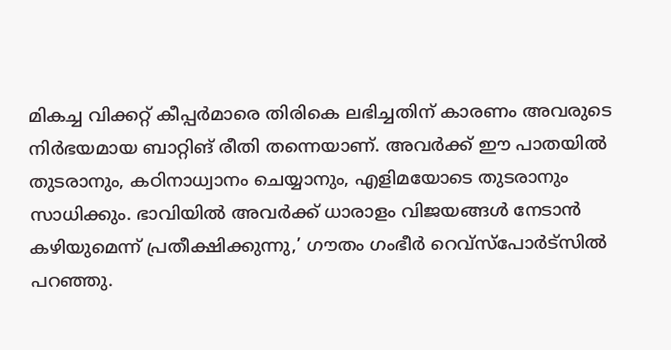മികച്ച വിക്കറ്റ് കീപ്പര്‍മാരെ തിരികെ ലഭിച്ചതിന് കാരണം അവരുടെ നിര്‍ഭയമായ ബാറ്റിങ് രീതി തന്നെയാണ്. അവര്‍ക്ക് ഈ പാതയില്‍ തുടരാനും, കഠിനാധ്വാനം ചെയ്യാനും, എളിമയോടെ തുടരാനും സാധിക്കും. ഭാവിയില്‍ അവര്‍ക്ക് ധാരാളം വിജയങ്ങള്‍ നേടാന്‍ കഴിയുമെന്ന് പ്രതീക്ഷിക്കുന്നു,’ ഗൗതം ഗംഭീര്‍ റെവ്‌സ്‌പോര്‍ട്‌സില്‍ പറഞ്ഞു.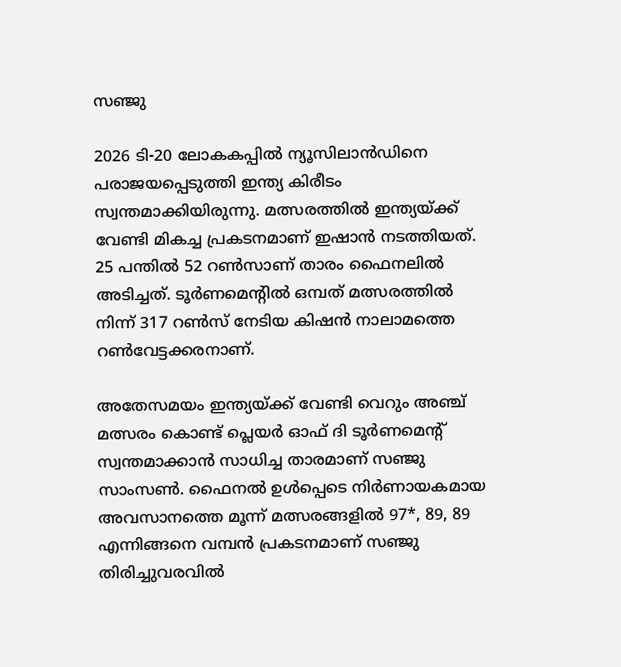സഞ്ജു

2026 ടി-20 ലോകകപ്പില്‍ ന്യൂസിലാന്‍ഡിനെ പരാജയപ്പെടുത്തി ഇന്ത്യ കിരീടം സ്വന്തമാക്കിയിരുന്നു. മത്സരത്തില്‍ ഇന്ത്യയ്ക്ക് വേണ്ടി മികച്ച പ്രകടനമാണ് ഇഷാന്‍ നടത്തിയത്. 25 പന്തില്‍ 52 റണ്‍സാണ് താരം ഫൈനലില്‍ അടിച്ചത്. ടൂര്‍ണമെന്റില്‍ ഒമ്പത് മത്സരത്തില്‍ നിന്ന് 317 റണ്‍സ് നേടിയ കിഷന്‍ നാലാമത്തെ റണ്‍വേട്ടക്കരനാണ്.

അതേസമയം ഇന്ത്യയ്ക്ക് വേണ്ടി വെറും അഞ്ച് മത്സരം കൊണ്ട് പ്ലെയര്‍ ഓഫ് ദി ടൂര്‍ണമെന്റ് സ്വന്തമാക്കാന്‍ സാധിച്ച താരമാണ് സഞ്ജു സാംസണ്‍. ഫൈനല്‍ ഉള്‍പ്പെടെ നിര്‍ണായകമായ അവസാനത്തെ മൂന്ന് മത്സരങ്ങളില്‍ 97*, 89, 89 എന്നിങ്ങനെ വമ്പന്‍ പ്രകടനമാണ് സഞ്ജു തിരിച്ചുവരവില്‍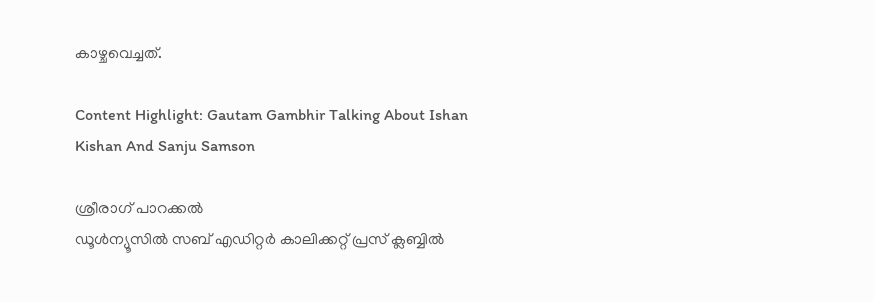കാഴ്ചവെച്ചത്.

Content Highlight: Gautam Gambhir Talking About Ishan Kishan And Sanju Samson

ശ്രീരാഗ് പാറക്കല്‍
ഡൂള്‍ന്യൂസില്‍ സബ് എഡിറ്റര്‍ കാലിക്കറ്റ് പ്രസ് ക്ലബ്ബില്‍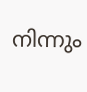നിന്നും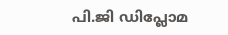പി.ജി ഡിപ്ലോമ